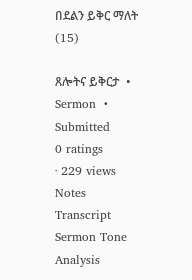በደልን ይቅር ማለት (15)

ጸሎትና ይቅርታ  •  Sermon  •  Submitted
0 ratings
· 229 views
Notes
Transcript
Sermon Tone Analysis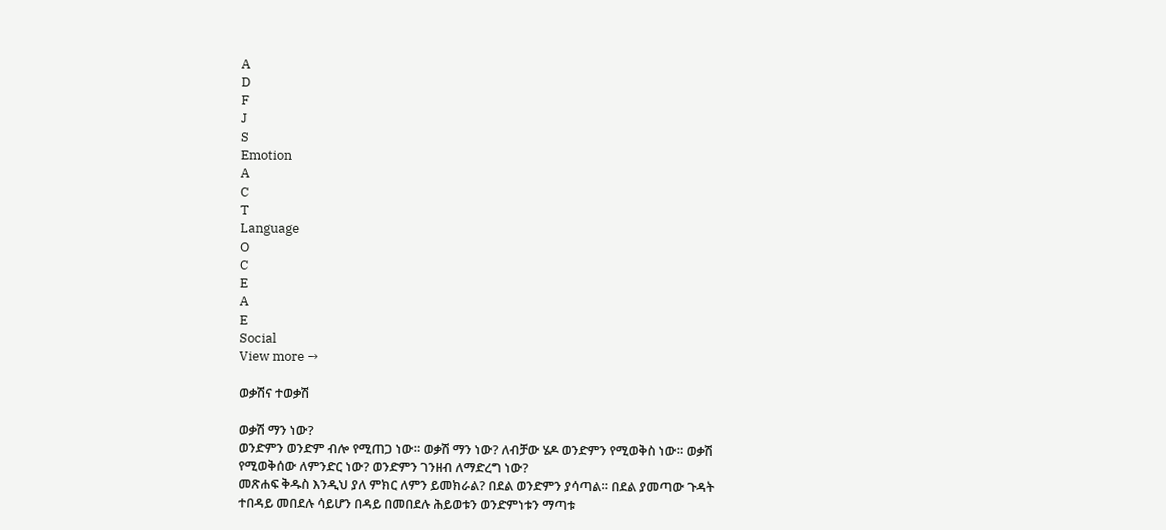A
D
F
J
S
Emotion
A
C
T
Language
O
C
E
A
E
Social
View more →

ወቃሽና ተወቃሽ

ወቃሽ ማን ነው?
ወንድምን ወንድም ብሎ የሚጠጋ ነው። ወቃሽ ማን ነው? ለብቻው ሄዶ ወንድምን የሚወቅስ ነው። ወቃሽ የሚወቅሰው ለምንድር ነው? ወንድምን ገንዘብ ለማድረግ ነው?
መጽሐፍ ቅዱስ እንዲህ ያለ ምክር ለምን ይመክራል? በደል ወንድምን ያሳጣል። በደል ያመጣው ጉዳት ተበዳይ መበደሉ ሳይሆን በዳይ በመበደሉ ሕይወቱን ወንድምነቱን ማጣቱ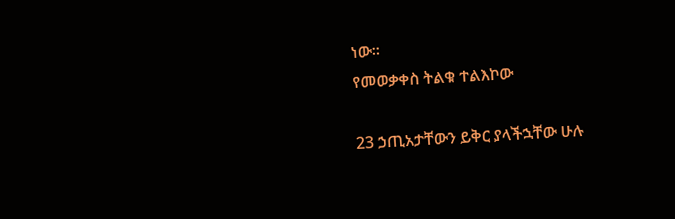ነው።
የመወቃቀስ ትልቁ ተልእኮው

23 ኃጢአታቸውን ይቅር ያላችኋቸው ሁሉ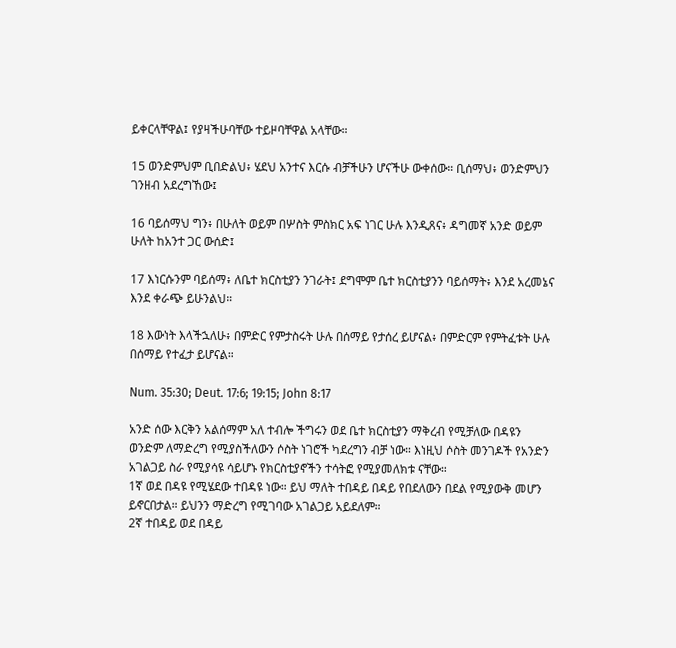ይቀርላቸዋል፤ የያዛችሁባቸው ተይዞባቸዋል አላቸው።

15 ወንድምህም ቢበድልህ፥ ሄደህ አንተና እርሱ ብቻችሁን ሆናችሁ ውቀሰው። ቢሰማህ፥ ወንድምህን ገንዘብ አደረግኸው፤

16 ባይሰማህ ግን፥ በሁለት ወይም በሦስት ምስክር አፍ ነገር ሁሉ እንዲጸና፥ ዳግመኛ አንድ ወይም ሁለት ከአንተ ጋር ውሰድ፤

17 እነርሱንም ባይሰማ፥ ለቤተ ክርስቲያን ንገራት፤ ደግሞም ቤተ ክርስቲያንን ባይሰማት፥ እንደ አረመኔና እንደ ቀራጭ ይሁንልህ።

18 እውነት እላችኋለሁ፥ በምድር የምታስሩት ሁሉ በሰማይ የታሰረ ይሆናል፥ በምድርም የምትፈቱት ሁሉ በሰማይ የተፈታ ይሆናል።

Num. 35:30; Deut. 17:6; 19:15; John 8:17

አንድ ሰው እርቅን አልሰማም አለ ተብሎ ችግሩን ወደ ቤተ ክርስቲያን ማቅረብ የሚቻለው በዳዩን ወንድም ለማድረግ የሚያስችለውን ሶስት ነገሮች ካደረግን ብቻ ነው። እነዚህ ሶስት መንገዶች የአንድን አገልጋይ ስራ የሚያሳዩ ሳይሆኑ የክርስቲያኖችን ተሳትፎ የሚያመለክቱ ናቸው።
1ኛ ወደ በዳዩ የሚሄደው ተበዳዩ ነው። ይህ ማለት ተበዳይ በዳይ የበደለውን በደል የሚያውቅ መሆን ይኖርበታል። ይህንን ማድረግ የሚገባው አገልጋይ አይደለም።
2ኛ ተበዳይ ወደ በዳይ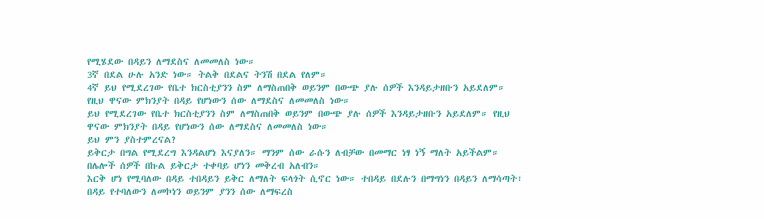የሚሄደው በዳይን ለማደስና ለመመለስ ነው።
3ኛ በደል ሁሉ አንድ ነው። ትልቅ በደልና ትንሽ በደል የለም።
4ኛ ይህ የሚደረገው የቤተ ክርስቲያንን ስም ለማስጠበቅ ወይንም በውጭ ያሉ ሰዎች እንዳይታዘቡን አይደለም። የዚህ ዋናው ምክንያት በዳይ የሆነውን ሰው ለማደስና ለመመለስ ነው።
ይህ የሚደረገው የቤተ ክርስቲያንን ስም ለማስጠበቅ ወይንም በውጭ ያሉ ሰዎች እንዳይታዘቡን አይደለም። የዚህ ዋናው ምክንያት በዳይ የሆነውን ሰው ለማደስና ለመመለስ ነው።
ይህ ምን ያስተምረናል?
ይቅርታ በግል የሚደረግ እንዳልሆነ እናያለን። ማንም ሰው ራሱን ለብቻው በመማር ነፃ ነኝ ማለት አይችልም። በሌሎች ሰዎች በኩል ይቅርታ ተቀባይ ሆነን መቅረብ አለብን።
እርቅ ሆነ የሚባለው በዳይ ተበዳይን ይቅር ለማለት ፍላጎት ሲኖር ነው። ተበዳይ በደሉን በማግነን በዳይን ለማሳጣት፣ በዳይ የተባለውን ለመኮነን ወይንም ያንን ሰው ለማፍረስ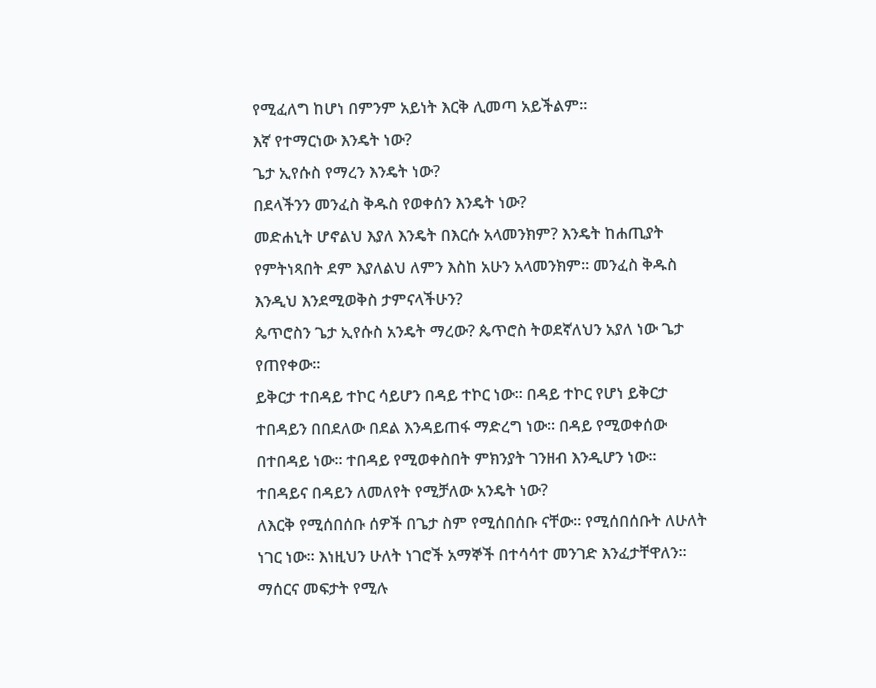የሚፈለግ ከሆነ በምንም አይነት እርቅ ሊመጣ አይችልም።
እኛ የተማርነው እንዴት ነው?
ጌታ ኢየሱስ የማረን እንዴት ነው?
በደላችንን መንፈስ ቅዱስ የወቀሰን እንዴት ነው?
መድሐኒት ሆኖልህ እያለ እንዴት በእርሱ አላመንክም? እንዴት ከሐጢያት የምትነጻበት ደም እያለልህ ለምን እስከ አሁን አላመንክም። መንፈስ ቅዱስ እንዲህ እንደሚወቅስ ታምናላችሁን?
ጴጥሮስን ጌታ ኢየሱስ አንዴት ማረው? ጴጥሮስ ትወደኛለህን አያለ ነው ጌታ የጠየቀው።
ይቅርታ ተበዳይ ተኮር ሳይሆን በዳይ ተኮር ነው። በዳይ ተኮር የሆነ ይቅርታ ተበዳይን በበደለው በደል እንዳይጠፋ ማድረግ ነው። በዳይ የሚወቀሰው በተበዳይ ነው። ተበዳይ የሚወቀስበት ምክንያት ገንዘብ እንዲሆን ነው።
ተበዳይና በዳይን ለመለየት የሚቻለው አንዴት ነው?
ለእርቅ የሚሰበሰቡ ሰዎች በጌታ ስም የሚሰበሰቡ ናቸው። የሚሰበሰቡት ለሁለት ነገር ነው። እነዚህን ሁለት ነገሮች አማኞች በተሳሳተ መንገድ እንፈታቸዋለን።
ማሰርና መፍታት የሚሉ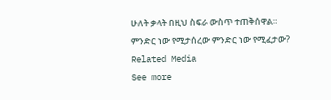ሁለት ቃላት በዚህ ስፍራ ውስጥ ተጠቅሰዋል። ምንድር ነው የሚታሰረው ምንድር ነው የሚፈታው?
Related Media
See more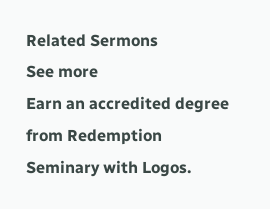Related Sermons
See more
Earn an accredited degree from Redemption Seminary with Logos.